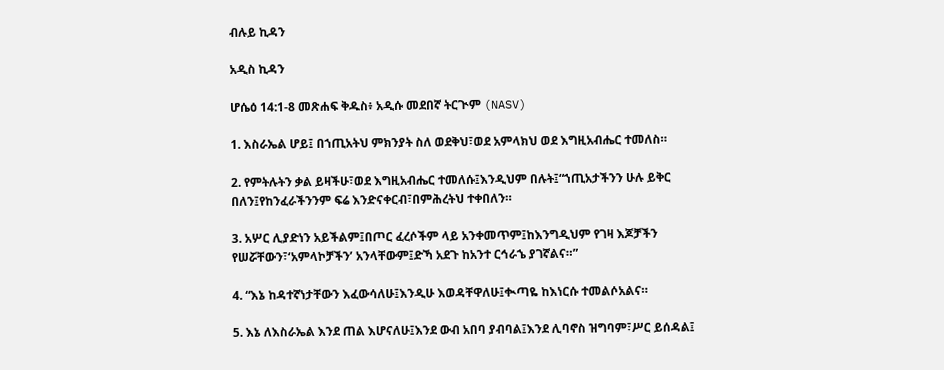ብሉይ ኪዳን

አዲስ ኪዳን

ሆሴዕ 14:1-8 መጽሐፍ ቅዱስ፥ አዲሱ መደበኛ ትርጒም (NASV)

1. እስራኤል ሆይ፤ በኀጢአትህ ምክንያት ስለ ወደቅህ፣ወደ አምላክህ ወደ እግዚአብሔር ተመለስ።

2. የምትሉትን ቃል ይዛችሁ፣ወደ እግዚአብሔር ተመለሱ፤እንዲህም በሉት፤“ኀጢአታችንን ሁሉ ይቅር በለን፤የከንፈራችንንም ፍሬ እንድናቀርብ፣በምሕረትህ ተቀበለን።

3. አሦር ሊያድነን አይችልም፤በጦር ፈረሶችም ላይ አንቀመጥም፤ከእንግዲህም የገዛ እጆቻችን የሠሯቸውን፣‘አምላኮቻችን’ አንላቸውም፤ድኻ አደጉ ከአንተ ርኅራኄ ያገኛልና።”

4. “እኔ ከዳተኛነታቸውን እፈውሳለሁ፤እንዲሁ እወዳቸዋለሁ፤ቊጣዬ ከእነርሱ ተመልሶአልና።

5. እኔ ለእስራኤል እንደ ጠል እሆናለሁ፤እንደ ውብ አበባ ያብባል፤እንደ ሊባኖስ ዝግባም፣ሥር ይሰዳል፤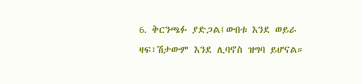6. ቅርንጫፉ ያድጋል፤ውበቱ እንደ ወይራ ዛፍ፣ሽታውም እንደ ሊባኖስ ዝግባ ይሆናል።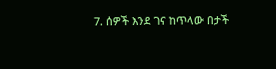7. ሰዎች እንደ ገና ከጥላው በታች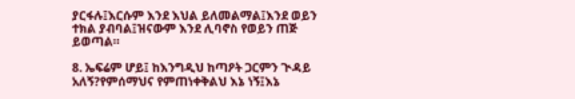ያርፋሉ፤እርሱም እንደ እህል ይለመልማል፤እንደ ወይን ተክል ያብባል፤ዝናውም እንደ ሊባኖስ የወይን ጠጅ ይወጣል።

8. ኤፍሬም ሆይ፤ ከእንግዲህ ከጣዖት ጋርምን ጒዳይ አለኝ?የምሰማህና የምጠነቀቅልህ እኔ ነኝ፤እኔ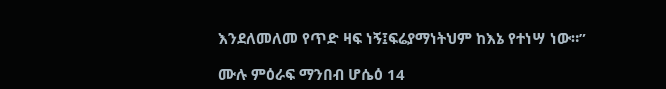እንደለመለመ የጥድ ዛፍ ነኝ፤ፍሬያማነትህም ከእኔ የተነሣ ነው።”

ሙሉ ምዕራፍ ማንበብ ሆሴዕ 14